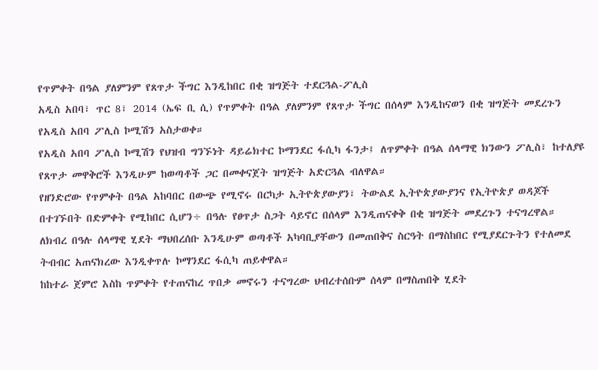የጥምቀት በዓል ያለምንም የጸጥታ ችግር እንዲከበር በቂ ዝግጅት ተደርጓል-ፖሊስ
አዲስ አበባ፣ ጥር 8፣ 2014 (ኤፍ ቢ ሲ) የጥምቀት በዓል ያለምንም የጸጥታ ችግር በሰላም እንዲከናወን በቂ ዝግጅት መደረጉን የአዲስ አበባ ፖሊስ ኮሚሽን አስታወቀ።
የአዲስ አበባ ፖሊስ ኮሚሽን የህዝብ ግንኙነት ዳይሬክተር ኮማንደር ፋሲካ ፋንታ፤ ለጥምቀት በዓል ሰላማዊ ክንውን ፖሊስ፣ ከተለያዩ የጸጥታ መዋቅሮች እንዲሁም ከወጣቶች ጋር በመቀናጀት ዝግጅት አድርጓል ብለዋል።
የዘንድሮው የጥምቀት በዓል አከባበር በውጭ የሚኖሩ በርካታ ኢትዮጵያውያን፣ ትውልደ ኢትዮጵያውያንና የኢትዮጵያ ወዳጆች በተገኙበት በድምቀት የሚከበር ሲሆን÷ በዓሉ የፀጥታ ስጋት ሳይኖር በሰላም እንዲጠናቀቅ በቂ ዝግጅት መደረጉን ተናግረዋል።
ለክብረ በዓሉ ሰላማዊ ሂደት ማህበረሰቡ እንዲሁም ወጣቶች አካባቢያቸውን በመጠበቅና ስርዓት በማስከበር የሚያደርጉትን የተለመደ ትብብር አጠናክረው እንዲቀጥሉ ኮማንደር ፋሲካ ጠይቀዋል።
ከከተራ ጀምሮ እስከ ጥምቀት የተጠናከረ ጥበቃ መኖሩን ተናግረው ህብረተሰቡም ሰላም በማስጠበቅ ሂደት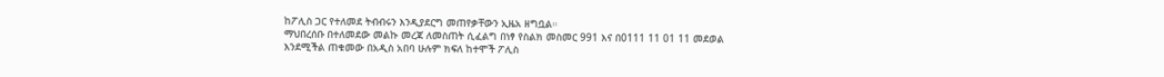ከፖሊስ ጋር የተለመደ ትብብሩን እንዲያደርግ መጠየቃቸውን ኢዜአ ዘግቧል።
ማህበረሰቡ በተለመደው መልኩ መረጃ ለመስጠት ሲፈልግ በነፃ የስልክ መስመር 991 እና በ0111 11 01 11 መደወል እንደሚችል ጠቁመው በአዲስ አበባ ሁሉም ክፍለ ከተሞች ፖሊስ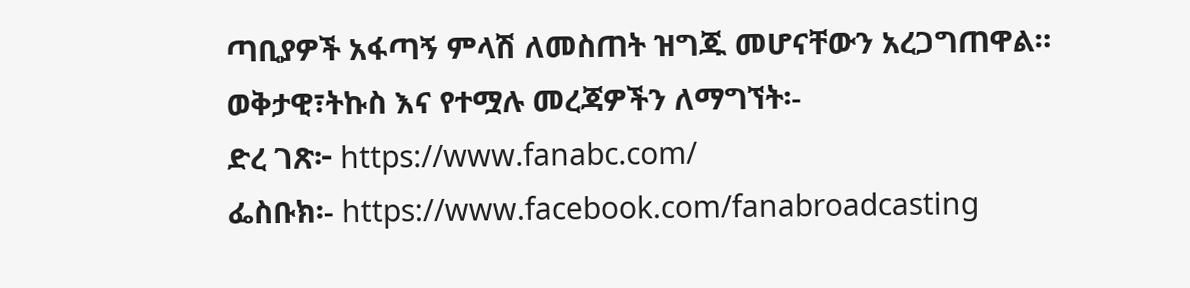ጣቢያዎች አፋጣኝ ምላሽ ለመስጠት ዝግጁ መሆናቸውን አረጋግጠዋል።
ወቅታዊ፣ትኩስ እና የተሟሉ መረጃዎችን ለማግኘት፡-
ድረ ገጽ፦ https://www.fanabc.com/
ፌስቡክ፡- https://www.facebook.com/fanabroadcasting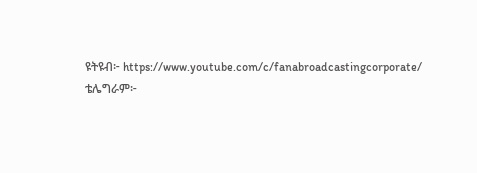ዩትዩብ፦ https://www.youtube.com/c/fanabroadcastingcorporate/
ቴሌግራም፦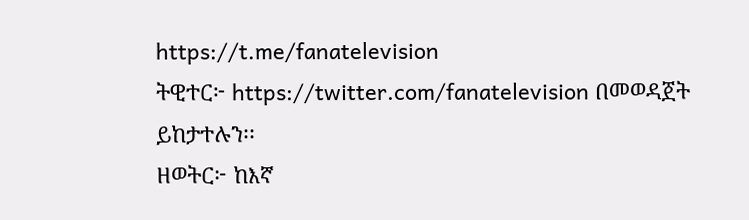https://t.me/fanatelevision
ትዊተር፦ https://twitter.com/fanatelevision በመወዳጀት ይከታተሉን፡፡
ዘወትር፦ ከእኛ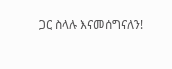ጋር ስላሉ እናመሰግናለን!